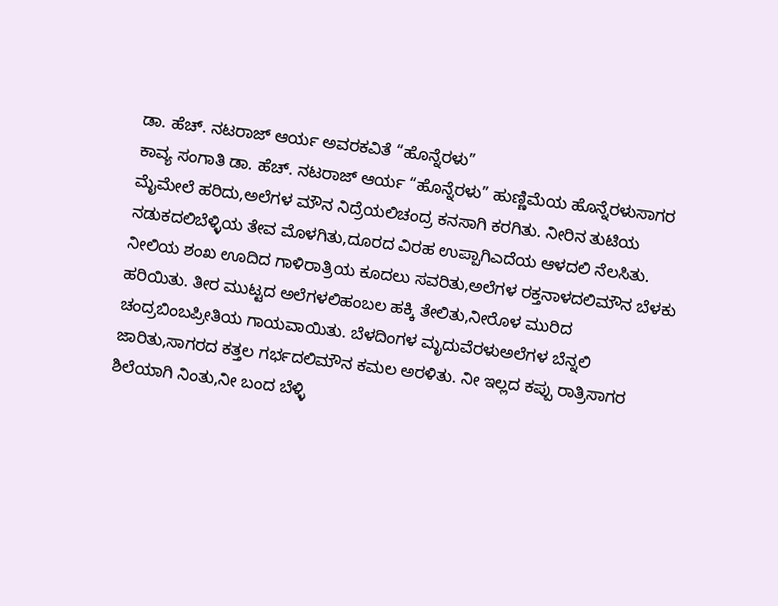ಡಾ. ಹೆಚ್. ನಟರಾಜ್ ಆರ್ಯ ಅವರಕವಿತೆ “ಹೊನ್ನೆರಳು”
ಕಾವ್ಯ ಸಂಗಾತಿ ಡಾ. ಹೆಚ್. ನಟರಾಜ್ ಆರ್ಯ “ಹೊನ್ನೆರಳು” ಹುಣ್ಣಿಮೆಯ ಹೊನ್ನೆರಳುಸಾಗರ ಮೈಮೇಲೆ ಹರಿದು,ಅಲೆಗಳ ಮೌನ ನಿದ್ರೆಯಲಿಚಂದ್ರ ಕನಸಾಗಿ ಕರಗಿತು. ನೀರಿನ ತುಟಿಯ ನಡುಕದಲಿಬೆಳ್ಳಿಯ ತೇವ ಮೊಳಗಿತು,ದೂರದ ವಿರಹ ಉಪ್ಪಾಗಿಎದೆಯ ಆಳದಲಿ ನೆಲಸಿತು. ನೀಲಿಯ ಶಂಖ ಊದಿದ ಗಾಳಿರಾತ್ರಿಯ ಕೂದಲು ಸವರಿತು,ಅಲೆಗಳ ರಕ್ತನಾಳದಲಿಮೌನ ಬೆಳಕು ಹರಿಯಿತು. ತೀರ ಮುಟ್ಟದ ಅಲೆಗಳಲಿಹಂಬಲ ಹಕ್ಕಿ ತೇಲಿತು,ನೀರೊಳ ಮುರಿದ ಚಂದ್ರಬಿಂಬಪ್ರೀತಿಯ ಗಾಯವಾಯಿತು. ಬೆಳದಿಂಗಳ ಮೃದುವೆರಳುಅಲೆಗಳ ಬೆನ್ನಲಿ ಜಾರಿತು,ಸಾಗರದ ಕತ್ತಲ ಗರ್ಭದಲಿಮೌನ ಕಮಲ ಅರಳಿತು. ನೀ ಇಲ್ಲದ ಕಪ್ಪು ರಾತ್ರಿಸಾಗರ ಶಿಲೆಯಾಗಿ ನಿಂತು,ನೀ ಬಂದ ಬೆಳ್ಳಿ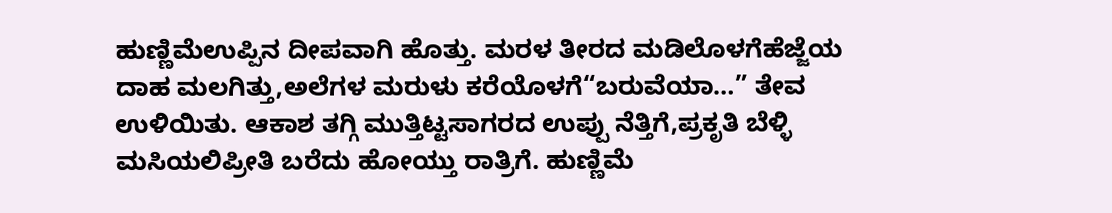ಹುಣ್ಣಿಮೆಉಪ್ಪಿನ ದೀಪವಾಗಿ ಹೊತ್ತು. ಮರಳ ತೀರದ ಮಡಿಲೊಳಗೆಹೆಜ್ಜೆಯ ದಾಹ ಮಲಗಿತ್ತು,ಅಲೆಗಳ ಮರುಳು ಕರೆಯೊಳಗೆ“ಬರುವೆಯಾ…” ತೇವ ಉಳಿಯಿತು. ಆಕಾಶ ತಗ್ಗಿ ಮುತ್ತಿಟ್ಟಸಾಗರದ ಉಪ್ಪು ನೆತ್ತಿಗೆ,ಪ್ರಕೃತಿ ಬೆಳ್ಳಿ ಮಸಿಯಲಿಪ್ರೀತಿ ಬರೆದು ಹೋಯ್ತು ರಾತ್ರಿಗೆ. ಹುಣ್ಣಿಮೆ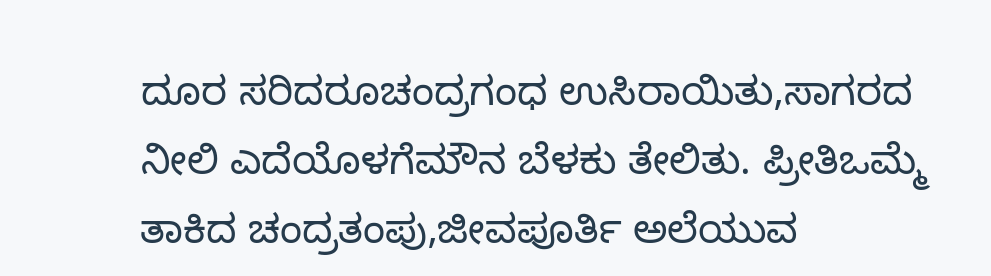ದೂರ ಸರಿದರೂಚಂದ್ರಗಂಧ ಉಸಿರಾಯಿತು,ಸಾಗರದ ನೀಲಿ ಎದೆಯೊಳಗೆಮೌನ ಬೆಳಕು ತೇಲಿತು. ಪ್ರೀತಿಒಮ್ಮೆ ತಾಕಿದ ಚಂದ್ರತಂಪು,ಜೀವಪೂರ್ತಿ ಅಲೆಯುವ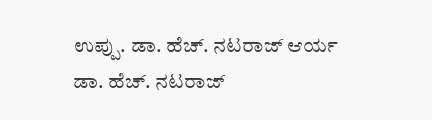ಉಪ್ಪು. ಡಾ. ಹೆಚ್. ನಟರಾಜ್ ಆರ್ಯ
ಡಾ. ಹೆಚ್. ನಟರಾಜ್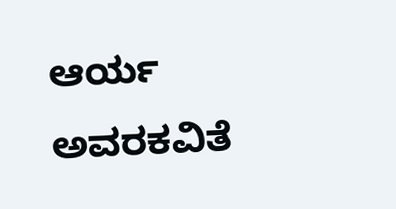ಆರ್ಯ ಅವರಕವಿತೆ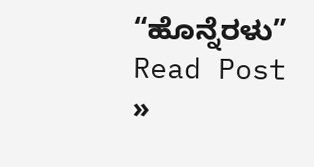“ಹೊನ್ನೆರಳು” Read Post »